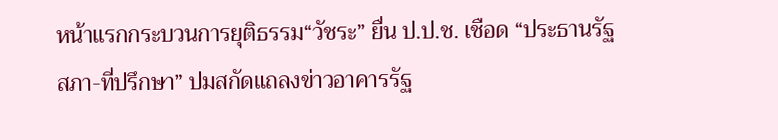หน้าแรกกระบวนการยุติธรรม“วัชระ” ยื่น ป.ป.ช. เชือด “ประธานรัฐสภา-ที่ปรึกษา” ปมสกัดแถลงข่าวอาคารรัฐ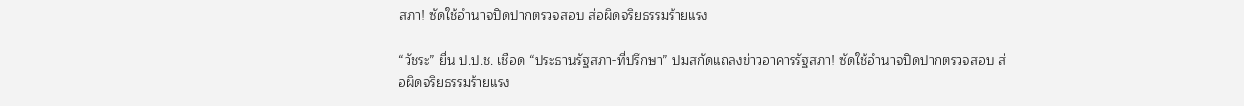สภา! ซัดใช้อำนาจปิดปากตรวจสอบ ส่อผิดจริยธรรมร้ายแรง

“วัชระ” ยื่น ป.ป.ช. เชือด “ประธานรัฐสภา-ที่ปรึกษา” ปมสกัดแถลงข่าวอาคารรัฐสภา! ซัดใช้อำนาจปิดปากตรวจสอบ ส่อผิดจริยธรรมร้ายแรง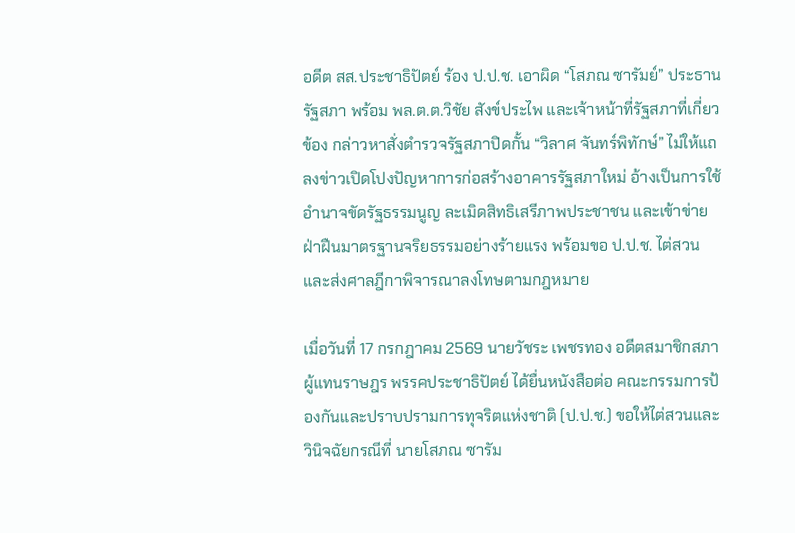อดีต สส.ประชาธิปัตย์ ร้อง ป.ป.ช. เอาผิด “โสภณ ซารัมย์” ประธานรัฐสภา พร้อม พล.ต.ต.วิชัย สังข์ประไพ และเจ้าหน้าที่รัฐสภาที่เกี่ยวข้อง กล่าวหาสั่งตำรวจรัฐสภาปิดกั้น “วิลาศ จันทร์พิทักษ์” ไม่ให้แถลงข่าวเปิดโปงปัญหาการก่อสร้างอาคารรัฐสภาใหม่ อ้างเป็นการใช้อำนาจขัดรัฐธรรมนูญ ละเมิดสิทธิเสรีภาพประชาชน และเข้าข่ายฝ่าฝืนมาตรฐานจริยธรรมอย่างร้ายแรง พร้อมขอ ป.ป.ช. ไต่สวนและส่งศาลฎีกาพิจารณาลงโทษตามกฎหมาย

เมื่อวันที่ 17 กรกฎาคม 2569 นายวัชระ เพชรทอง อดีตสมาชิกสภาผู้แทนราษฎร พรรคประชาธิปัตย์ ได้ยื่นหนังสือต่อ คณะกรรมการป้องกันและปราบปรามการทุจริตแห่งชาติ (ป.ป.ช.) ขอให้ไต่สวนและวินิจฉัยกรณีที่ นายโสภณ ซารัม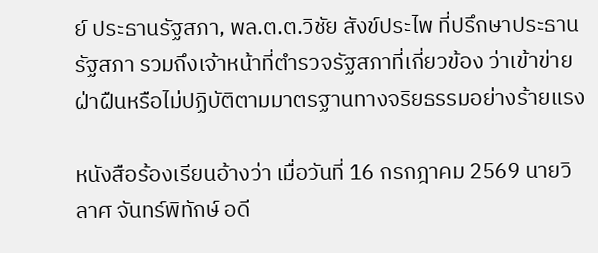ย์ ประธานรัฐสภา, พล.ต.ต.วิชัย สังข์ประไพ ที่ปรึกษาประธานรัฐสภา รวมถึงเจ้าหน้าที่ตำรวจรัฐสภาที่เกี่ยวข้อง ว่าเข้าข่ายฝ่าฝืนหรือไม่ปฏิบัติตามมาตรฐานทางจริยธรรมอย่างร้ายแรง

หนังสือร้องเรียนอ้างว่า เมื่อวันที่ 16 กรกฎาคม 2569 นายวิลาศ จันทร์พิทักษ์ อดี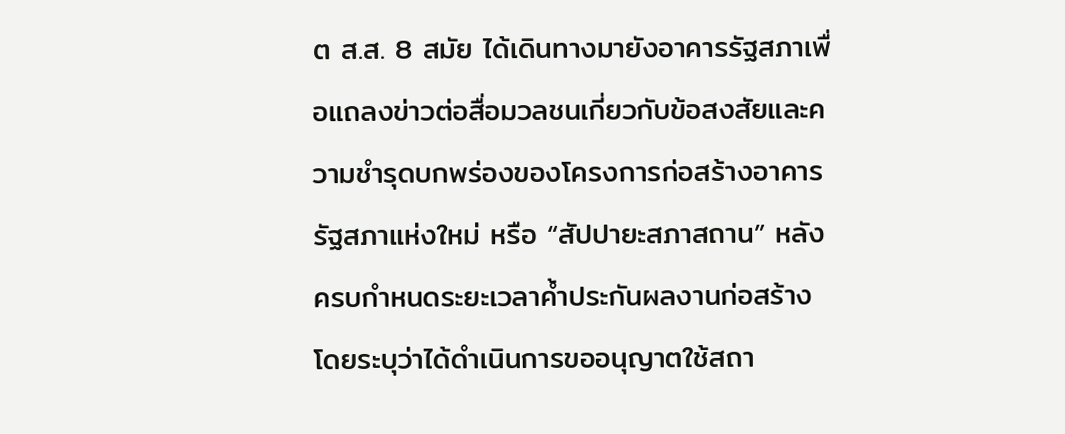ต ส.ส. 8 สมัย ได้เดินทางมายังอาคารรัฐสภาเพื่อแถลงข่าวต่อสื่อมวลชนเกี่ยวกับข้อสงสัยและความชำรุดบกพร่องของโครงการก่อสร้างอาคารรัฐสภาแห่งใหม่ หรือ “สัปปายะสภาสถาน” หลังครบกำหนดระยะเวลาค้ำประกันผลงานก่อสร้าง โดยระบุว่าได้ดำเนินการขออนุญาตใช้สถา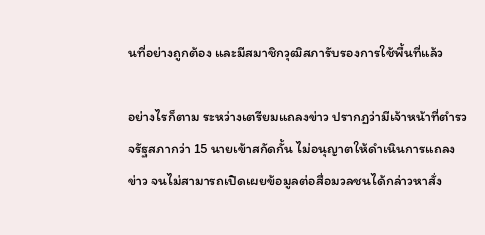นที่อย่างถูกต้อง และมีสมาชิกวุฒิสภารับรองการใช้พื้นที่แล้ว

อย่างไรก็ตาม ระหว่างเตรียมแถลงข่าว ปรากฏว่ามีเจ้าหน้าที่ตำรวจรัฐสภากว่า 15 นายเข้าสกัดกั้น ไม่อนุญาตให้ดำเนินการแถลงข่าว จนไม่สามารถเปิดเผยข้อมูลต่อสื่อมวลชนได้กล่าวหาสั่ง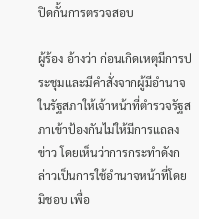ปิดกั้นการตรวจสอบ

ผู้ร้อง อ้างว่า ก่อนเกิดเหตุมีการประชุมและมีคำสั่งจากผู้มีอำนาจในรัฐสภาให้เจ้าหน้าที่ตำรวจรัฐสภาเข้าป้องกันไม่ให้มีการแถลงข่าว โดยเห็นว่าการกระทำดังกล่าวเป็นการใช้อำนาจหน้าที่โดยมิชอบ เพื่อ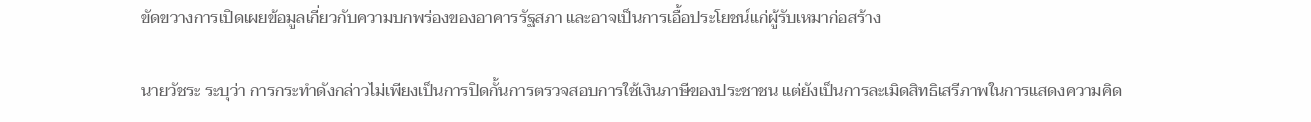ขัดขวางการเปิดเผยข้อมูลเกี่ยวกับความบกพร่องของอาคารรัฐสภา และอาจเป็นการเอื้อประโยชน์แก่ผู้รับเหมาก่อสร้าง

นายวัชระ ระบุว่า การกระทำดังกล่าวไม่เพียงเป็นการปิดกั้นการตรวจสอบการใช้เงินภาษีของประชาชน แต่ยังเป็นการละเมิดสิทธิเสรีภาพในการแสดงความคิด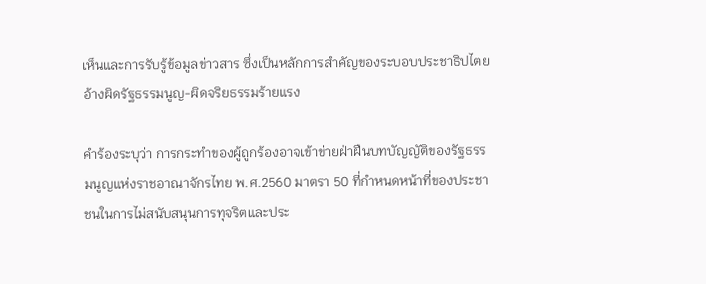เห็นและการรับรู้ข้อมูลข่าวสาร ซึ่งเป็นหลักการสำคัญของระบอบประชาธิปไตยอ้างผิดรัฐธรรมนูญ-ผิดจริยธรรมร้ายแรง

คำร้องระบุว่า การกระทำของผู้ถูกร้องอาจเข้าข่ายฝ่าฝืนบทบัญญัติของรัฐธรรมนูญแห่งราชอาณาจักรไทย พ.ศ.2560 มาตรา 50 ที่กำหนดหน้าที่ของประชาชนในการไม่สนับสนุนการทุจริตและประ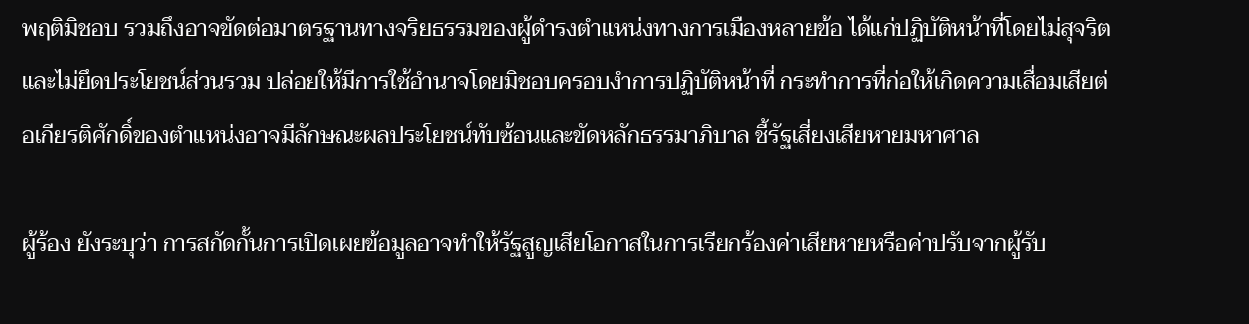พฤติมิชอบ รวมถึงอาจขัดต่อมาตรฐานทางจริยธรรมของผู้ดำรงตำแหน่งทางการเมืองหลายข้อ ได้แก่ปฏิบัติหน้าที่โดยไม่สุจริตและไม่ยึดประโยชน์ส่วนรวม ปล่อยให้มีการใช้อำนาจโดยมิชอบครอบงำการปฏิบัติหน้าที่ กระทำการที่ก่อให้เกิดความเสื่อมเสียต่อเกียรติศักดิ์ของตำแหน่งอาจมีลักษณะผลประโยชน์ทับซ้อนและขัดหลักธรรมาภิบาล ชี้รัฐเสี่ยงเสียหายมหาศาล

ผู้ร้อง ยังระบุว่า การสกัดกั้นการเปิดเผยข้อมูลอาจทำให้รัฐสูญเสียโอกาสในการเรียกร้องค่าเสียหายหรือค่าปรับจากผู้รับ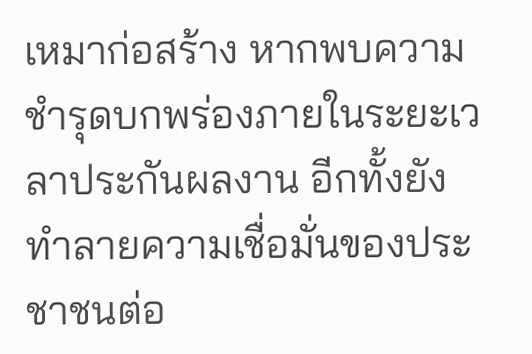เหมาก่อสร้าง หากพบความชำรุดบกพร่องภายในระยะเวลาประกันผลงาน อีกทั้งยังทำลายความเชื่อมั่นของประชาชนต่อ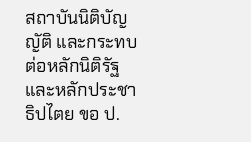สถาบันนิติบัญญัติ และกระทบต่อหลักนิติรัฐและหลักประชาธิปไตย ขอ ป.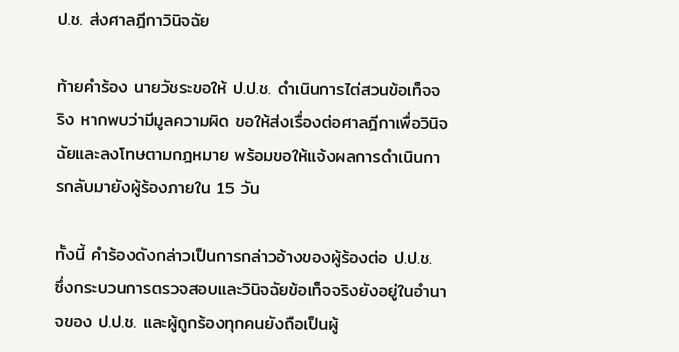ป.ช. ส่งศาลฎีกาวินิจฉัย

ท้ายคำร้อง นายวัชระขอให้ ป.ป.ช. ดำเนินการไต่สวนข้อเท็จจริง หากพบว่ามีมูลความผิด ขอให้ส่งเรื่องต่อศาลฎีกาเพื่อวินิจฉัยและลงโทษตามกฎหมาย พร้อมขอให้แจ้งผลการดำเนินการกลับมายังผู้ร้องภายใน 15 วัน

ทั้งนี้ คำร้องดังกล่าวเป็นการกล่าวอ้างของผู้ร้องต่อ ป.ป.ช. ซึ่งกระบวนการตรวจสอบและวินิจฉัยข้อเท็จจริงยังอยู่ในอำนาจของ ป.ป.ช. และผู้ถูกร้องทุกคนยังถือเป็นผู้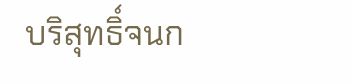บริสุทธิ์จนก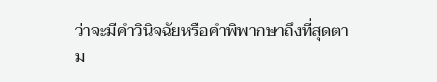ว่าจะมีคำวินิจฉัยหรือคำพิพากษาถึงที่สุดตาม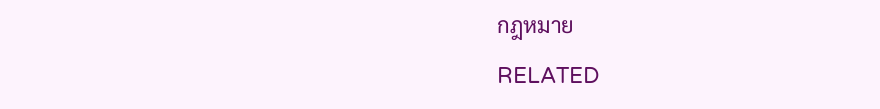กฎหมาย

RELATED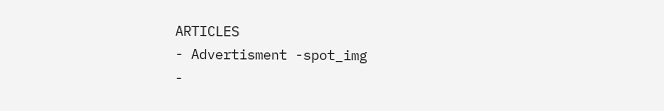ARTICLES
- Advertisment -spot_img
-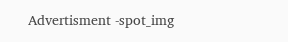Advertisment -spot_img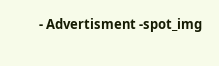- Advertisment -spot_img